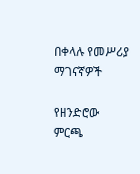በቀላሉ የመሥሪያ ማገናኛዎች

የዘንድሮው ምርጫ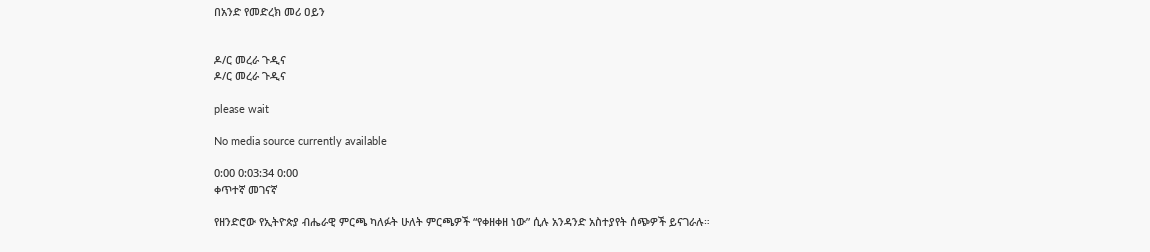በአንድ የመድረክ መሪ ዐይን


ዶ/ር መረራ ጉዲና
ዶ/ር መረራ ጉዲና

please wait

No media source currently available

0:00 0:03:34 0:00
ቀጥተኛ መገናኛ

የዘንድሮው የኢትዮጵያ ብሔራዊ ምርጫ ካለፉት ሁለት ምርጫዎች “የቀዘቀዘ ነው” ሲሉ አንዳንድ አስተያየት ሰጭዎች ይናገራሉ።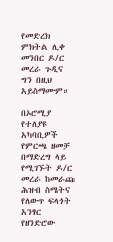የመድረክ ምክትል ሊቀ መንበር ዶ/ር መረራ ጉዲና ግን በዚህ አይስማሙም።

በኦሮሚያ የተለያዩ አካባቢዎች የምርጫ ዘመቻ በማድረግ ላይ የሚገኙት ዶ/ር መረራ ከመራጩ ሕዝብ ስሜትና የለውጥ ፍላጎት አንፃር የዘንድሮው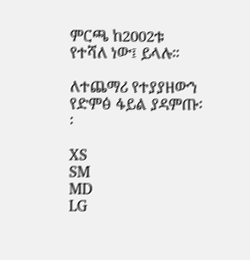ምርጫ ከ2002ቱ የተሻለ ነው፤ ይላሉ።

ለተጨማሪ የተያያዘውን የድምፅ ፋይል ያዳምጡ፡፡

XS
SM
MD
LG